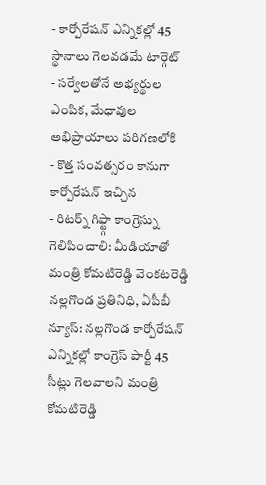- కార్పోరేషన్ ఎన్నికల్లో 45 స్థానాలు గెలవడమే టార్గెట్
- సర్వేలతోనే అభ్యర్థుల ఎంపిక, మేధావుల అభిప్రాయాలు పరిగణలోకి
- కొత్త సంవత్సరం కానుగా కార్పోరేషన్ ఇచ్చిన
- రిటర్న్ గిఫ్ట్గా కాంగ్రెస్ను గెలిపించాలి: మీడియాతో మంత్రి కోమటిరెడ్డి వెంకటరెడ్డి
నల్లగొండ ప్రతినిధి, ఏపీబీ న్యూస్: నల్లగొండ కార్పోరేషన్ ఎన్నికల్లో కాంగ్రెస్ పార్టీ 45 సీట్లు గెలవాలని మంత్రి కోమటిరెడ్డి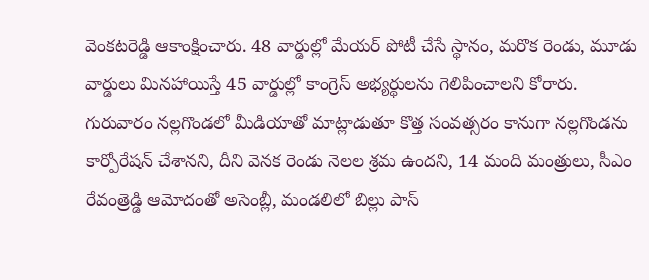వెంకటరెడ్డి ఆకాంక్షించారు. 48 వార్డుల్లో మేయర్ పోటీ చేసే స్థానం, మరొక రెండు, మూడు వార్డులు మినహాయిస్తే 45 వార్డుల్లో కాంగ్రెస్ అభ్యర్థులను గెలిపించాలని కోరారు. గురువారం నల్లగొండలో మీడియాతో మాట్లాడుతూ కొత్త సంవత్సరం కానుగా నల్లగొండను కార్పోరేషన్ చేశానని, దీని వెనక రెండు నెలల శ్రమ ఉందని, 14 మంది మంత్రులు, సీఎం రేవంత్రెడ్డి ఆమోదంతో అసెంబ్లీ, మండలిలో బిల్లు పాస్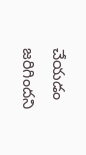చేయడం జరిగిందని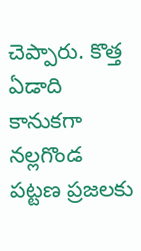చెప్పారు. కొత్త ఏడాది కానుకగా నల్లగొండ పట్టణ ప్రజలకు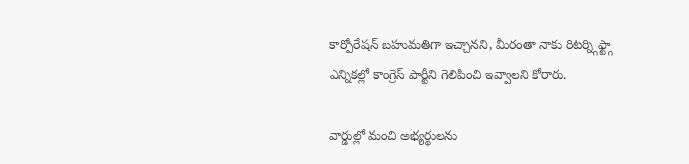కార్పోరేషన్ బహుమతిగా ఇచ్చానని, మీరంతా నాకు రిటర్న్గిఫ్ట్గా ఎన్నికల్లో కాంగ్రెస్ పార్టీని గెలిపించి ఇవ్వాలని కోరారు.

వార్డుల్లో మంచి అభ్యర్థులను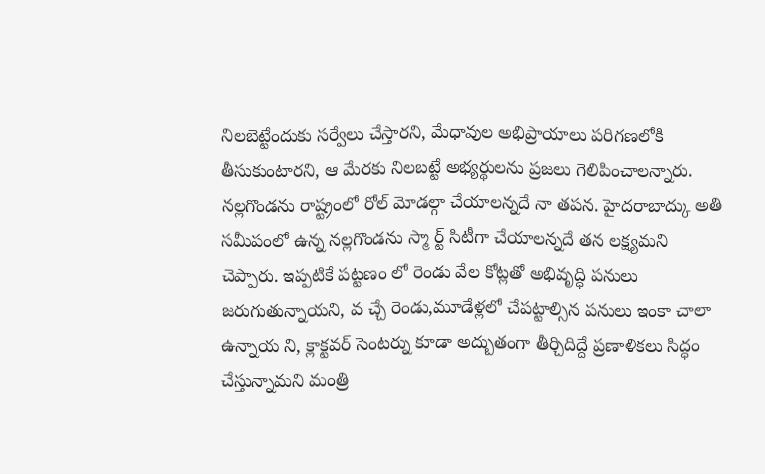నిలబెట్టేందుకు సర్వేలు చేస్తారని, మేధావుల అభిప్రాయాలు పరిగణలోకి తీసుకుంటారని, ఆ మేరకు నిలబట్టే అభ్యర్థులను ప్రజలు గెలిపించాలన్నారు. నల్లగొండను రాష్ట్రంలో రోల్ మోడల్గా చేయాలన్నదే నా తపన. హైదరాబాద్కు అతి సమీపంలో ఉన్న నల్లగొండను స్మా ర్ట్ సిటీగా చేయాలన్నదే తన లక్ష్యమని చెప్పారు. ఇప్పటికే పట్టణం లో రెండు వేల కోట్లతో అభివృద్ధి పనులు జరుగుతున్నాయని, వ చ్చే రెండు,మూడేళ్లలో చేపట్టాల్సిన పనులు ఇంకా చాలా ఉన్నాయ ని, క్లాక్టవర్ సెంటర్ను కూడా అద్బుతంగా తీర్చిదిద్దే ప్రణాళికలు సిద్ధం చేస్తున్నామని మంత్రి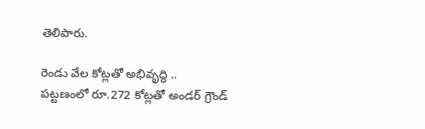తెలిపారు.

రెండు వేల కోట్లతో అభివృద్ధి ..
పట్టణంలో రూ.272 కోట్లతో అండర్ గ్రౌండ్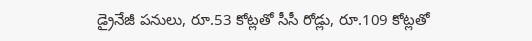డ్రైనేజీ పనులు, రూ.53 కోట్లతో సీసీ రోడ్లు, రూ.109 కోట్లతో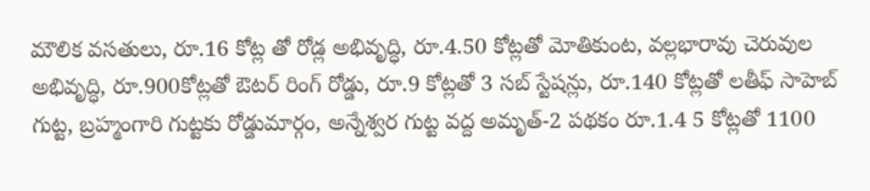మౌలిక వసతులు, రూ.16 కోట్ల తో రోడ్ల అభివృద్ధి, రూ.4.50 కోట్లతో మోతికుంట, వల్లభారావు చెరువుల అభివృద్ధి, రూ.900కోట్లతో ఔటర్ రింగ్ రోడ్డు, రూ.9 కోట్లతో 3 సబ్ స్టేషన్లు, రూ.140 కోట్లతో లతీఫ్ సాహెబ్ గుట్ట, బ్రహ్మంగారి గుట్టకు రోడ్డుమార్గం, అన్నేశ్వర గుట్ట వద్ద అమృత్-2 పథకం రూ.1.4 5 కోట్లతో 1100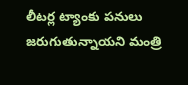లీటర్ల ట్యాంకు పనులు జరుగుతున్నాయని మంత్రి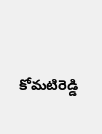కోమటిరెడ్డి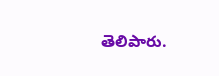తెలిపారు.